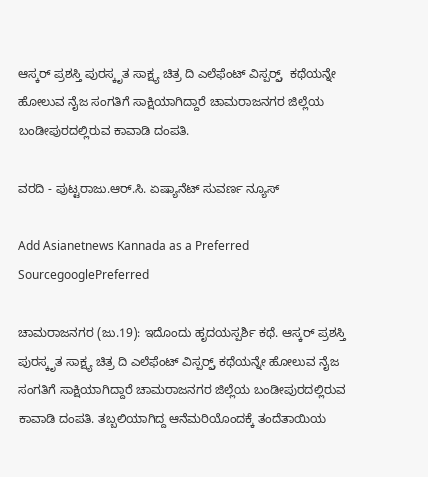ಆಸ್ಕರ್ ಪ್ರಶಸ್ತಿ ಪುರಸ್ಕೃತ ಸಾಕ್ಷ್ಯ ಚಿತ್ರ ದಿ ಎಲೆಫೆಂಟ್ ವಿಸ್ಪರ್ರ್ಸ್  ಕಥೆಯನ್ನೇ ಹೋಲುವ ನೈಜ ಸಂಗತಿಗೆ ಸಾಕ್ಷಿಯಾಗಿದ್ದಾರೆ ಚಾಮರಾಜನಗರ ಜಿಲ್ಲೆಯ ಬಂಡೀಪುರದಲ್ಲಿರುವ ಕಾವಾಡಿ ದಂಪತಿ.

ವರದಿ - ಪುಟ್ಟರಾಜು.ಆರ್.ಸಿ. ಏಷ್ಯಾನೆಟ್‌ ಸುವರ್ಣ ನ್ಯೂಸ್

Add Asianetnews Kannada as a Preferred SourcegooglePreferred

ಚಾಮರಾಜನಗರ (ಜು.19): ಇದೊಂದು ಹೃದಯಸ್ಪರ್ಶಿ ಕಥೆ. ಆಸ್ಕರ್ ಪ್ರಶಸ್ತಿ ಪುರಸ್ಕೃತ ಸಾಕ್ಷ್ಯ ಚಿತ್ರ ದಿ ಎಲೆಫೆಂಟ್ ವಿಸ್ಪರ್ರ್ಸ್ ಕಥೆಯನ್ನೇ ಹೋಲುವ ನೈಜ ಸಂಗತಿಗೆ ಸಾಕ್ಷಿಯಾಗಿದ್ದಾರೆ ಚಾಮರಾಜನಗರ ಜಿಲ್ಲೆಯ ಬಂಡೀಪುರದಲ್ಲಿರುವ ಕಾವಾಡಿ ದಂಪತಿ. ತಬ್ಬಲಿಯಾಗಿದ್ದ ಆನೆಮರಿಯೊಂದಕ್ಕೆ ತಂದೆತಾಯಿಯ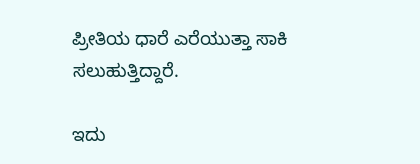ಪ್ರೀತಿಯ ಧಾರೆ ಎರೆಯುತ್ತಾ ಸಾಕಿ ಸಲುಹುತ್ತಿದ್ದಾರೆ.

ಇದು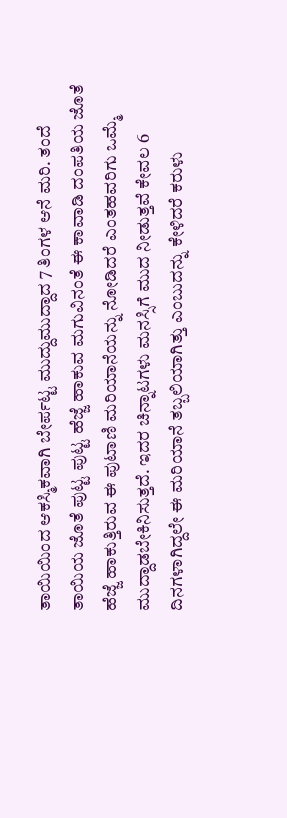ತಾಯಿಯಿಂದ ಆಕಸ್ಮಿಕವಾಗಿ ಬೇರ್ಪಟ್ಟ ಮುದ್ದುಮುದ್ದಾದ 7 ತಿಂಗಳ ಆನೆ ಮರಿ. ತಂದೆ ತಾಯಿಯ ಜೊತೆ ಪುಟ್ಟ ಪುಟ್ಟ ಹೆಜ್ಜೆ ಹಾಕುವ ಮಗುವಿನಂತೆ ಈ ಕಾವಾಡಿ ದಂಪತಿಯ ಜೊತೆ ಹೆಜ್ಜೆ ಹಾಕುತ್ತಿರುವ ಈ ಪುಟಾಣಿ ಮರಿಯಾನೆಯನ್ನು ನೋಡಿದರೆ ಎಂತಹವರಿಗು ಒಮ್ಮೆ ಮುದ್ದಾಡಬೇಕಿನಿಸುತ್ತದೆ. ಇದರ ಚಿನ್ನಾಟಗಳು ಮನಸ್ಸಿಗೆ ಮುದ ನೀಡುತ್ತವೆ ಕೇವಲ 6 ದಿನಗಳಾಗಿದ್ದಲೇ ಈ ಮರಿಯಾನೆ ತಬ್ಬಲಿಯಾಗಿತ್ತು ಎಂಬುದನ್ನು ಕೇಳಿದರೆ ಕರುಳು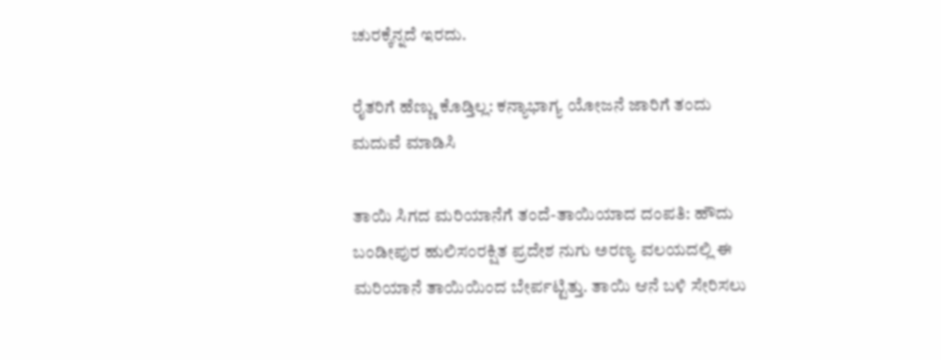ಚುರಕ್ಕೆನ್ನದೆ ಇರದು.

ರೈತರಿಗೆ ಹೆಣ್ಣು ಕೊಡ್ತಿಲ್ಲ: ಕನ್ಯಾಭಾಗ್ಯ ಯೋಜನೆ ಜಾರಿಗೆ ತಂದು ಮದುವೆ ಮಾಡಿಸಿ

ತಾಯಿ ಸಿಗದ ಮರಿಯಾನೆಗೆ ತಂದೆ-ತಾಯಿಯಾದ ದಂಪತಿ: ಹೌದು ಬಂಡೀಪುರ ಹುಲಿಸಂರಕ್ಷಿತ ಪ್ರದೇಶ ನುಗು ಅರಣ್ಯ ವಲಯದಲ್ಲಿ ಈ ಮರಿಯಾನೆ ತಾಯಿಯಿಂದ ಬೇರ್ಪಟ್ಟಿತ್ತು. ತಾಯಿ ಆನೆ ಬಳಿ ಸೇರಿಸಲು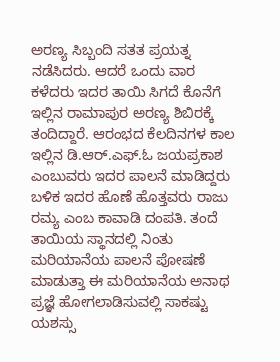ಅರಣ್ಯ ಸಿಬ್ಬಂದಿ ಸತತ ಪ್ರಯತ್ನ ನಡೆಸಿದರು. ಆದರೆ ಒಂದು ವಾರ ಕಳೆದರು ಇದರ ತಾಯಿ ಸಿಗದೆ ಕೊನೆಗೆ ಇಲ್ಲಿನ ರಾಮಾಪುರ ಅರಣ್ಯ ಶಿಬಿರಕ್ಕೆ ತಂದಿದ್ದಾರೆ. ಆರಂಭದ ಕೆಲದಿನಗಳ ಕಾಲ ಇಲ್ಲಿನ ಡಿ.ಆರ್.ಎಫ್.ಓ ಜಯಪ್ರಕಾಶ ಎಂಬುವರು ಇದರ ಪಾಲನೆ ಮಾಡಿದ್ದರು ಬಳಿಕ ಇದರ ಹೊಣೆ ಹೊತ್ತವರು ರಾಜು ರಮ್ಯ ಎಂಬ ಕಾವಾಡಿ ದಂಪತಿ. ತಂದೆ ತಾಯಿಯ ಸ್ಥಾನದಲ್ಲಿ ನಿಂತು ಮರಿಯಾನೆಯ ಪಾಲನೆ ಪೋಷಣೆ ಮಾಡುತ್ತಾ ಈ ಮರಿಯಾನೆಯ ಅನಾಥ ಪ್ರಜ್ಞೆ ಹೋಗಲಾಡಿಸುವಲ್ಲಿ ಸಾಕಷ್ಟು ಯಶಸ್ಸು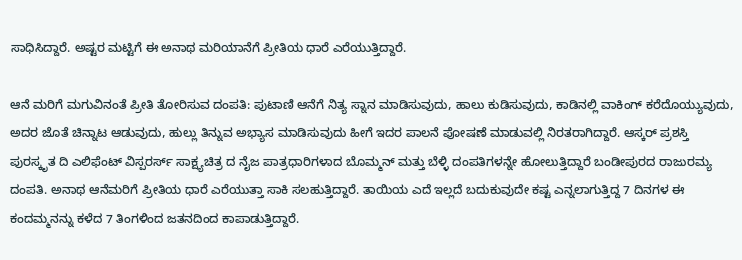ಸಾಧಿಸಿದ್ದಾರೆ. ಅಷ್ಟರ ಮಟ್ಟಿಗೆ ಈ ಅನಾಥ ಮರಿಯಾನೆಗೆ ಪ್ರೀತಿಯ ಧಾರೆ ಎರೆಯುತ್ತಿದ್ದಾರೆ.

ಆನೆ ಮರಿಗೆ ಮಗುವಿನಂತೆ ಪ್ರೀತಿ ತೋರಿಸುವ ದಂಪತಿ: ಪುಟಾಣಿ ಆನೆಗೆ ನಿತ್ಯ ಸ್ನಾನ ಮಾಡಿಸುವುದು, ಹಾಲು ಕುಡಿಸುವುದು, ಕಾಡಿನಲ್ಲಿ ವಾಕಿಂಗ್ ಕರೆದೊಯ್ಯುವುದು, ಅದರ ಜೊತೆ ಚಿನ್ನಾಟ ಆಡುವುದು, ಹುಲ್ಲು ತಿನ್ನುವ ಅಭ್ಯಾಸ ಮಾಡಿಸುವುದು ಹೀಗೆ ಇದರ ಪಾಲನೆ ಪೋಷಣೆ ಮಾಡುವಲ್ಲಿ ನಿರತರಾಗಿದ್ದಾರೆ. ಆಸ್ಕರ್ ಪ್ರಶಸ್ತಿ ಪುರಸ್ಕೃತ ದಿ ಎಲಿಫೆಂಟ್ ವಿಸ್ಪರರ್ಸ್ ಸಾಕ್ಷ್ಯಚಿತ್ರ ದ ನೈಜ ಪಾತ್ರಧಾರಿಗಳಾದ ಬೊಮ್ಮನ್ ಮತ್ತು ಬೆಳ್ಳಿ ದಂಪತಿಗಳನ್ನೇ ಹೋಲುತ್ತಿದ್ದಾರೆ ಬಂಡೀಪುರದ ರಾಜುರಮ್ಯ ದಂಪತಿ. ಅನಾಥ ಆನೆಮರಿಗೆ ಪ್ರೀತಿಯ ಧಾರೆ ಎರೆಯುತ್ತಾ ಸಾಕಿ ಸಲಹುತ್ತಿದ್ದಾರೆ. ತಾಯಿಯ ಎದೆ ಇಲ್ಲದೆ ಬದುಕುವುದೇ ಕಷ್ಟ ಎನ್ನಲಾಗುತ್ತಿದ್ದ 7 ದಿನಗಳ ಈ ಕಂದಮ್ಮನನ್ನು ಕಳೆದ 7 ತಿಂಗಳಿಂದ ಜತನದಿಂದ ಕಾಪಾಡುತ್ತಿದ್ದಾರೆ.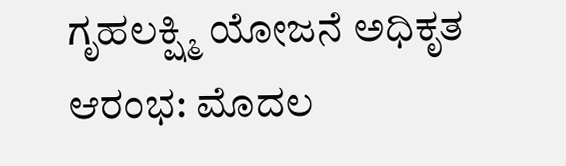ಗೃಹಲಕ್ಷ್ಮಿ ಯೋಜನೆ ಅಧಿಕೃತ ಆರಂಭ: ಮೊದಲ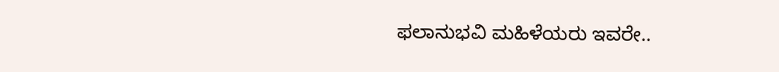ಫಲಾನುಭವಿ ಮಹಿಳೆಯರು ಇವರೇ..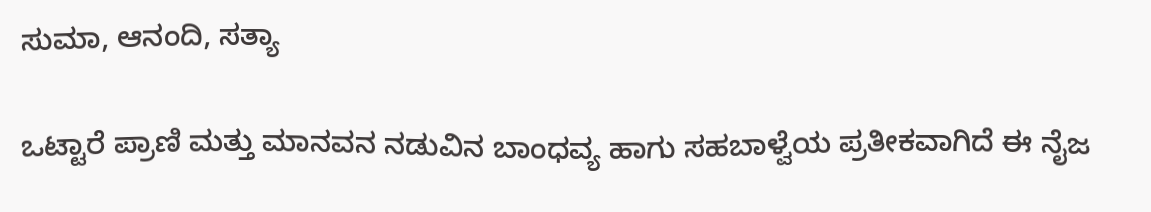ಸುಮಾ, ಆನಂದಿ, ಸತ್ಯಾ

ಒಟ್ಟಾರೆ ಪ್ರಾಣಿ ಮತ್ತು ಮಾನವನ ನಡುವಿನ ಬಾಂಧವ್ಯ ಹಾಗು ಸಹಬಾಳ್ವೆಯ ಪ್ರತೀಕವಾಗಿದೆ ಈ ನೈಜ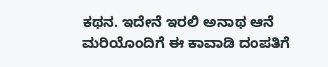ಕಥನ. ಇದೇನೆ ಇರಲಿ ಅನಾಥ ಆನೆ ಮರಿಯೊಂದಿಗೆ ಈ ಕಾವಾಡಿ ದಂಪತಿಗೆ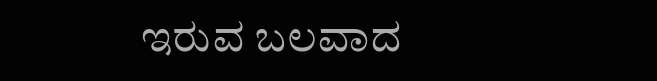ಇರುವ ಬಲವಾದ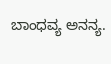ಬಾಂಧವ್ಯ ಅನನ್ಯ.